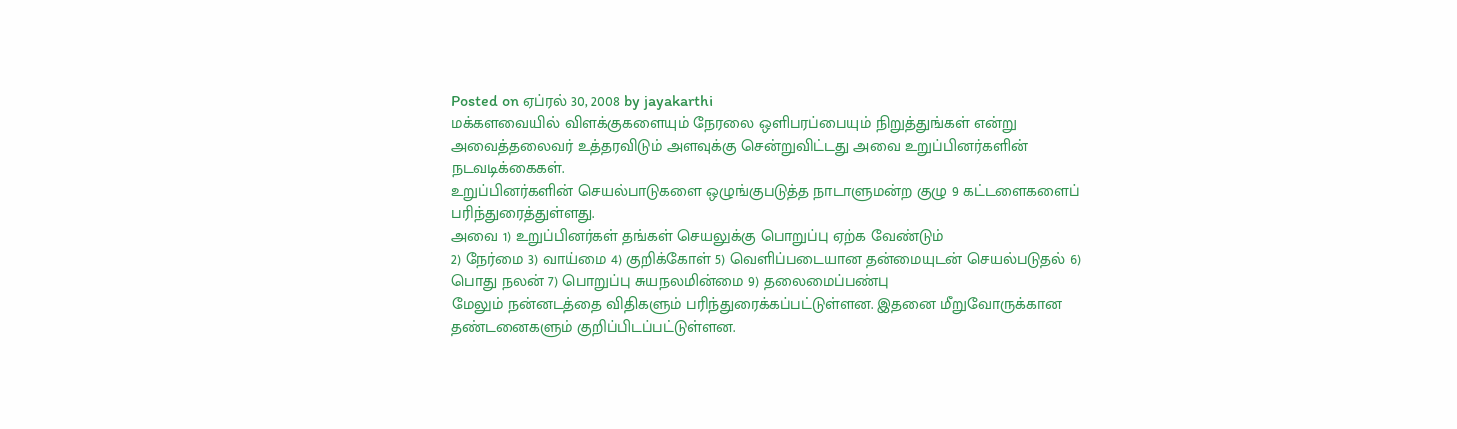Posted on ஏப்ரல் 30, 2008 by jayakarthi
மக்களவையில் விளக்குகளையும் நேரலை ஒளிபரப்பையும் நிறுத்துங்கள் என்று அவைத்தலைவர் உத்தரவிடும் அளவுக்கு சென்றுவிட்டது அவை உறுப்பினர்களின் நடவடிக்கைகள்.
உறுப்பினர்களின் செயல்பாடுகளை ஒழுங்குபடுத்த நாடாளுமன்ற குழு 9 கட்டளைகளைப் பரிந்துரைத்துள்ளது.
அவை 1) உறுப்பினர்கள் தங்கள் செயலுக்கு பொறுப்பு ஏற்க வேண்டும்
2) நேர்மை 3) வாய்மை 4) குறிக்கோள் 5) வெளிப்படையான தன்மையுடன் செயல்படுதல் 6) பொது நலன் 7) பொறுப்பு சுயநலமின்மை 9) தலைமைப்பண்பு
மேலும் நன்னடத்தை விதிகளும் பரிந்துரைக்கப்பட்டுள்ளன. இதனை மீறுவோருக்கான தண்டனைகளும் குறிப்பிடப்பட்டுள்ளன.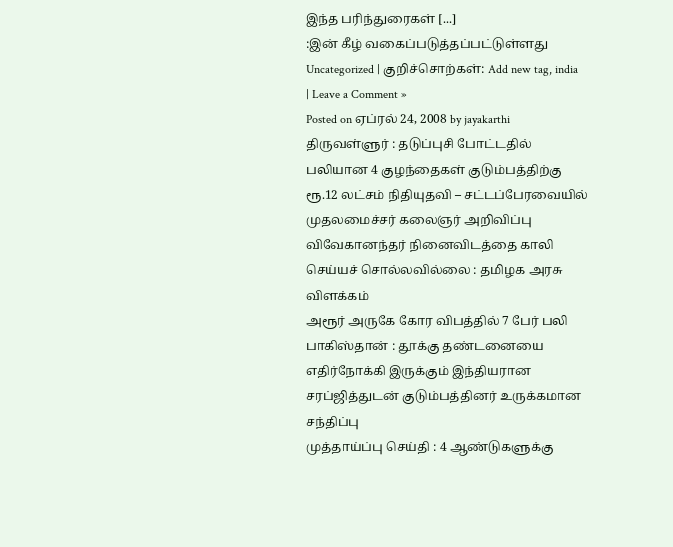இந்த பரிந்துரைகள் [...]
:இன் கீழ் வகைப்படுத்தப்பட்டுள்ளது Uncategorized | குறிச்சொற்கள்: Add new tag, india | Leave a Comment »
Posted on ஏப்ரல் 24, 2008 by jayakarthi
திருவள்ளுர் : தடுப்புசி போட்டதில் பலியான 4 குழந்தைகள் குடும்பத்திற்கு ரூ.12 லட்சம் நிதியுதவி – சட்டப்பேரவையில் முதலமைச்சர் கலைஞர் அறிவிப்பு
விவேகானந்தர் நினைவிடத்தை காலி செய்யச் சொல்லவில்லை : தமிழக அரசு விளக்கம்
அரூர் அருகே கோர விபத்தில் 7 பேர் பலி
பாகிஸ்தான் : தூக்கு தண்டனையை எதிர்நோக்கி இருக்கும் இந்தியரான சரப்ஜித்துடன் குடும்பத்தினர் உருக்கமான சந்திப்பு
முத்தாய்ப்பு செய்தி : 4 ஆண்டுகளுக்கு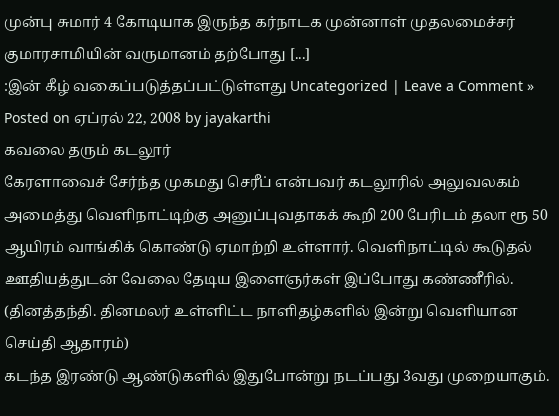முன்பு சுமார் 4 கோடியாக இருந்த கர்நாடக முன்னாள் முதலமைச்சர் குமாரசாமியின் வருமானம் தற்போது [...]
:இன் கீழ் வகைப்படுத்தப்பட்டுள்ளது Uncategorized | Leave a Comment »
Posted on ஏப்ரல் 22, 2008 by jayakarthi
கவலை தரும் கடலூர்
கேரளாவைச் சேர்ந்த முகமது செரீப் என்பவர் கடலூரில் அலுவலகம் அமைத்து வெளிநாட்டிற்கு அனுப்புவதாகக் கூறி 200 பேரிடம் தலா ரூ 50 ஆயிரம் வாங்கிக் கொண்டு ஏமாற்றி உள்ளார். வெளிநாட்டில் கூடுதல் ஊதியத்துடன் வேலை தேடிய இளைஞர்கள் இப்போது கண்ணீரில். (தினத்தந்தி. தினமலர் உள்ளிட்ட நாளிதழ்களில் இன்று வெளியான செய்தி ஆதாரம்)
கடந்த இரண்டு ஆண்டுகளில் இதுபோன்று நடப்பது 3வது முறையாகும்.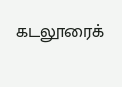கடலூரைக்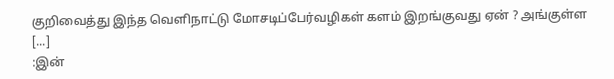குறிவைத்து இந்த வெளிநாட்டு மோசடிப்பேர்வழிகள் களம் இறங்குவது ஏன் ? அங்குள்ள [...]
:இன்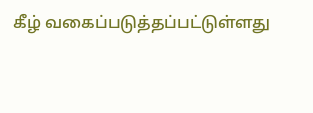கீழ் வகைப்படுத்தப்பட்டுள்ளது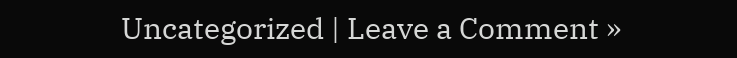Uncategorized | Leave a Comment »